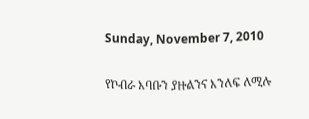Sunday, November 7, 2010

የኮብራ እባቡን ያዙልንና እንለፍ ለሚሉ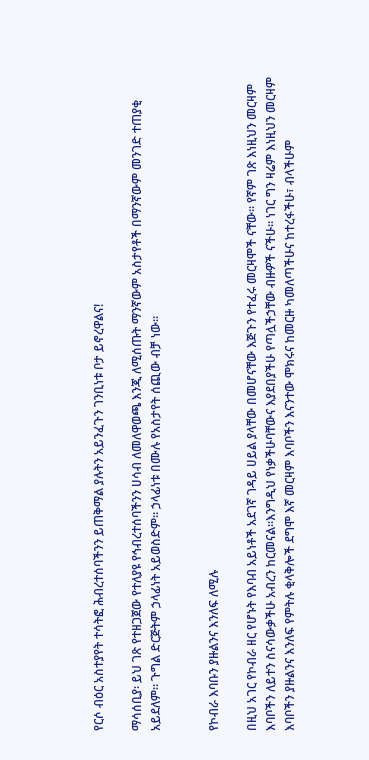የርሶ ብዕር አስተያየት ተሳትፎ ሕብረተሰባችንን ይጠቅማል ያሉትን አይንፈጉን ገንቢነቱ ቦታ ይኖረዋልና!

ማሳሰቢያ፡ ይህ ገጽ የተዘጋጀው የተለያዩ የኅብረተሰባችንን ሀሳብ ለመለዋወጫ እንጂ ለሚሰጡት ማንኛውም አስታየቶች በማንኛውም መንገድ ተጠያቂ አይደለም። ጉግል ድርጅትም ኃላፊነት አይወስድም። ኃላፊነቱ በሙሉ የአስታየት ሰጪው ብቻ ነው።


የኮብራ እባቡን ያዙልንና እንለፍ ለሚሉ

በዚህ አገር የኮብራ ዘር የሆኑት የእባብ አይነቶች አደገኛ ገዳይ ሀይል ያላቸው በመሆናቸው እጅጉን የተፈሩ መርዛሞች ናቸው። የኛም ገጽ እነዚህን መርዛም እባቦችን ለይተን ስናሳውቃችሁ አብረን ከርመናል።እንግዲህ የነቃችሁባቸውና እያደበያችሁ የጣሏችኃቸው ብዙዎች ናችሁ። ነገር ግን ዛሬም እነዚህን መርዛም እባቦችን ያዙልንና እንለፍ የምትሉ ቂላቅሎች ደግሞ እኛ መርዛም እባቦችን እናንተው ሞክሩና ከመርዙ ካመለጣችሁና ከተረፋችሁ፣ ብላችሁም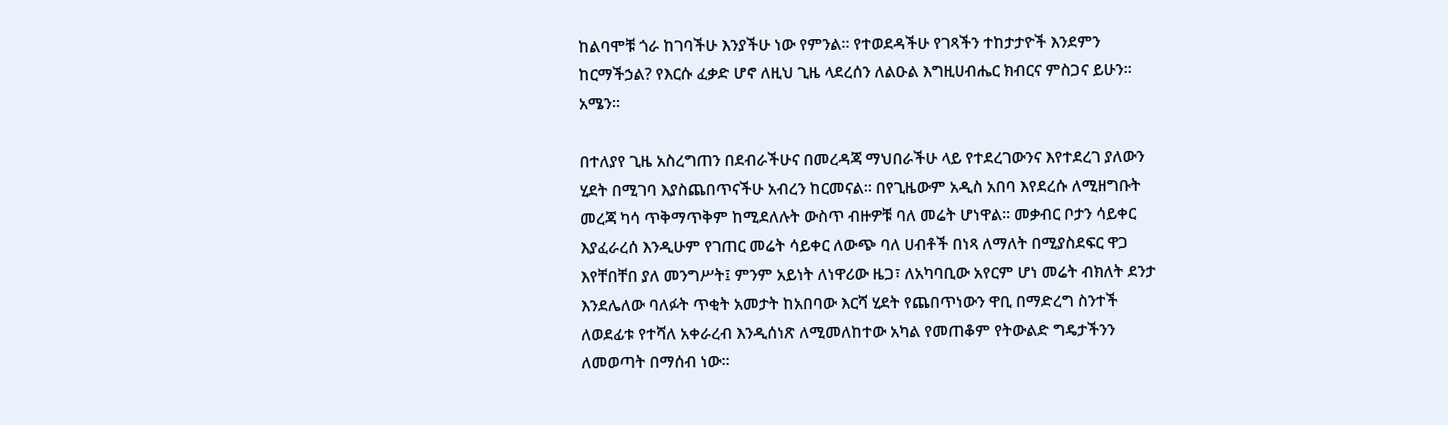ከልባሞቹ ጎራ ከገባችሁ እንያችሁ ነው የምንል። የተወደዳችሁ የገጻችን ተከታታዮች እንደምን ከርማችኃል? የእርሱ ፈቃድ ሆኖ ለዚህ ጊዜ ላደረሰን ለልዑል እግዚሀብሔር ክብርና ምስጋና ይሁን። አሜን።

በተለያየ ጊዜ አስረግጠን በደብራችሁና በመረዳጃ ማህበራችሁ ላይ የተደረገውንና እየተደረገ ያለውን ሂደት በሚገባ እያስጨበጥናችሁ አብረን ከርመናል። በየጊዜውም አዲስ አበባ እየደረሱ ለሚዘግቡት መረጃ ካሳ ጥቅማጥቅም ከሚደለሉት ውስጥ ብዙዎቹ ባለ መሬት ሆነዋል። መቃብር ቦታን ሳይቀር እያፈራረሰ እንዲሁም የገጠር መሬት ሳይቀር ለውጭ ባለ ሀብቶች በነጻ ለማለት በሚያስደፍር ዋጋ እየቸበቸበ ያለ መንግሥት፤ ምንም አይነት ለነዋሪው ዜጋ፣ ለአካባቢው አየርም ሆነ መሬት ብክለት ደንታ እንደሌለው ባለፉት ጥቂት አመታት ከአበባው እርሻ ሂደት የጨበጥነውን ዋቢ በማድረግ ስንተች ለወደፊቱ የተሻለ አቀራረብ እንዲሰነጽ ለሚመለከተው አካል የመጠቆም የትውልድ ግዴታችንን ለመወጣት በማሰብ ነው።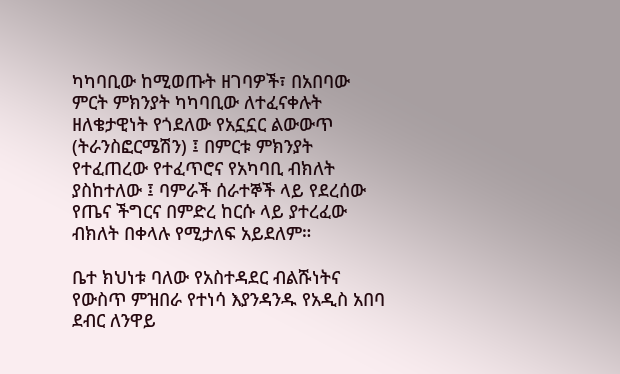ካካባቢው ከሚወጡት ዘገባዎች፣ በአበባው ምርት ምክንያት ካካባቢው ለተፈናቀሉት ዘለቄታዊነት የጎደለው የአኗኗር ልውውጥ (ትራንስፎርሜሽን) ፤ በምርቱ ምክንያት የተፈጠረው የተፈጥሮና የአካባቢ ብክለት ያስከተለው ፤ ባምራች ሰራተኞች ላይ የደረሰው የጤና ችግርና በምድረ ከርሱ ላይ ያተረፈው ብክለት በቀላሉ የሚታለፍ አይደለም።

ቤተ ክህነቱ ባለው የአስተዳደር ብልሹነትና የውስጥ ምዝበራ የተነሳ እያንዳንዱ የአዲስ አበባ ደብር ለንዋይ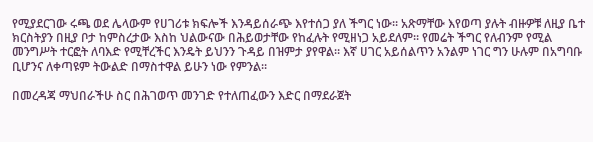የሚያደርገው ሩጫ ወደ ሌላውም የሀገሪቱ ክፍሎች እንዳይሰራጭ እየተሰጋ ያለ ችግር ነው። አጽማቸው እየወጣ ያሉት ብዙዎቹ ለዚያ ቤተ ክርስትያን በዚያ ቦታ ከምስረታው እስከ ህልውናው በሕይወታቸው የከፈሉት የሚዘነጋ አይደለም። የመሬት ችግር የለብንም የሚል መንግሥት ተርፎት ለባእድ የሚቸረችር እንዴት ይህንን ጉዳይ በዝምታ ያየዋል። እኛ ሀገር አይሰልጥን አንልም ነገር ግን ሁሉም በአግባቡ ቢሆንና ለቀጣዩም ትውልድ በማስተዋል ይሁን ነው የምንል።

በመረዳጃ ማህበራችሁ ስር በሕገወጥ መንገድ የተለጠፈውን እድር በማደራጀት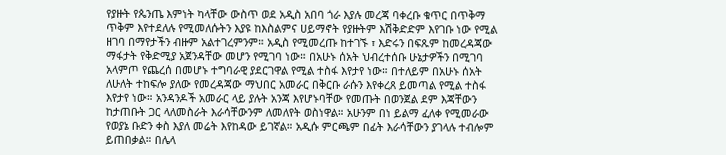የያዙት የጴንጤ እምነት ካላቸው ውስጥ ወደ አዲስ አበባ ጎራ እያሉ መረጃ ባቀረቡ ቁጥር በጥቅማ ጥቅም እየተደለሉ የሚመለሱትን እያዩ ከእስልምና ሀይማኖት የያዙትም እሽቅድድም እየገቡ ነው የሚል ዘገባ በማየታችን ብዙም አልተገረምንም። አዲስ የሚመረጡ ከተገኙ ፣ እድሩን በፍጹም ከመረዳጃው ማፋታት የቅድሚያ አጀንዳቸው መሆን የሚገባ ነው። በአሁኑ ሰአት ህብረተሰቡ ሁኔታዎችን በሚገባ አላምጦ የጨረሰ በመሆኑ ተግባራዊ ያደርገዋል የሚል ተስፋ እየታየ ነው። በተለይም በአሁኑ ሰአት ለሁለት ተከፍሎ ያለው የመረዳጃው ማህበር አመራር በቅርቡ ራሱን እየቀረጸ ይመጣል የሚል ተስፋ እየታየ ነው። አንዳንዶች አመራር ላይ ያሉት አንጃ እየሆኑባቸው የመጡት በወንጀል ደም እጃቸውን ከታጠቡት ጋር ላለመስራት እራሳቸውንም ለመለየት ወስነዋል። አሁንም በነ ይልማ ፈለቀ የሚመራው የወያኔ ቡድን ቀስ እያለ መሬት እየከዳው ይገኛል። አዲሱ ምርጫም በፊት እራሳቸውን ያገላሉ ተብሎም ይጠበቃል። በሌላ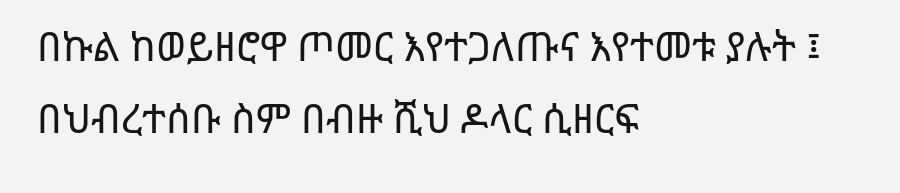በኩል ከወይዘሮዋ ጦመር እየተጋለጡና እየተመቱ ያሉት ፤ በህብረተሰቡ ስም በብዙ ሺህ ዶላር ሲዘርፍ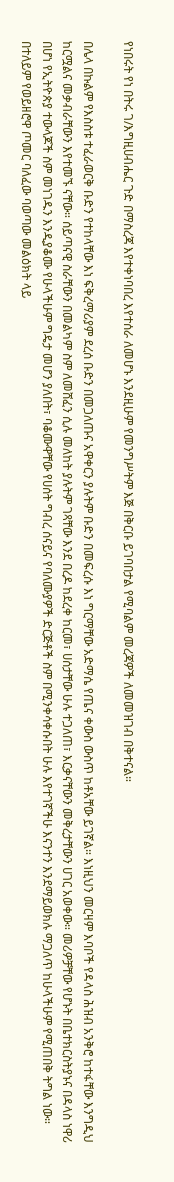የነበሩት የነ በትሩ ገ/እግዚሀብሔር ጉድ በማስረጃ እየተቀነባበረ እየተሰራ ለመሆኑ እንደዚሁም የመንግሥትም እጅ በቅርቡ ይገባበታል የሚባልም መረጃዎች ለመመዝገብ በቅተናል።

በሌላ በኩልም የእስስቱ ተፈራወርቅ ቡድን የተከላቸው እነ ፍቅረማሪያም ደረሰ ቡድን በመጋለጡና አዋቀርን ያሉትም ቡድን በመፍረሱ እነ ግርማቸው አድማሴ የጤና ቀውስ ውስጥ ከቶአቸው ይገኛል። እነዚህን መርዛም እባቦች የዳላስ ሕዝብ አንቅሮ ከተፋቸው እንግዲህ ከርሟልና መቃብራቸውን እየተመኙ ናቸው። ሰይጣናዊ ስራቸውን በመልካም ስም ለመሸፈን ሲሉ መለከት ያሉትም ገጻቸው እንደ በረዶ ከደረቀ ከርመ፣ ሀሰታቸው ሁሉ ተጋለጠ፣ እርቃናቸውን መቅረታቸውን ሀገር አወቀው። መሪዎቻቸው የሆኑት በቤተክርስትያኑና በዳላስ ነዋሪ በሆነ የኢትዮጵያ ተውላጆች ስም መነገዱን እንዲያቆሙ የሁላችሁም ግዴታ መሆን ያለበት፣ ባቆሙዋቸው የሀሰት ግብረ ሰናይና የባለሙያዎች ድርጅቶች ስም በሚንቀሳቀሱበት ሁሉ እየተገኛችሁ እናንተን እንደማይወክሉ ማጋለጥ ከሁላችሁም የሚጠበቅ ትግል ነው። በተለይም የወይዘሮዋ ጦመር ባለፈው ባወጣው መልዕክት ላይ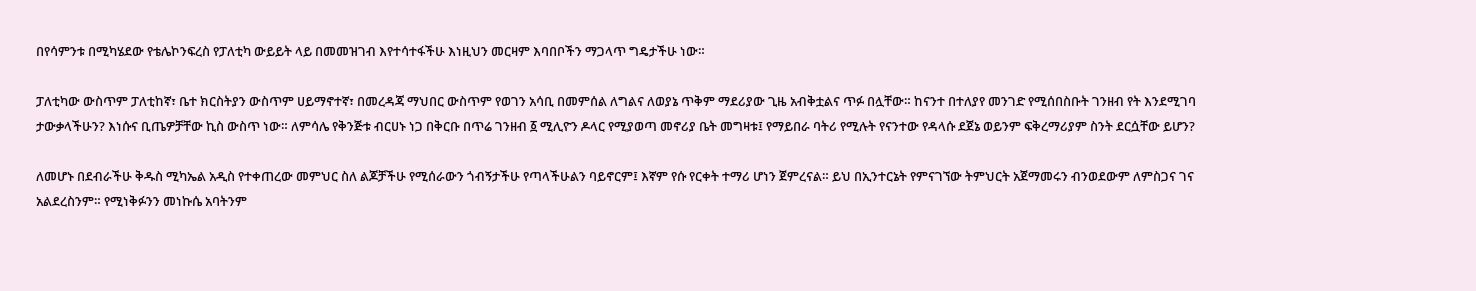በየሳምንቱ በሚካሄደው የቴሌኮንፍረስ የፓለቲካ ውይይት ላይ በመመዝገብ እየተሳተፋችሁ እነዚህን መርዛም እባበቦችን ማጋላጥ ግዴታችሁ ነው።

ፓለቲካው ውስጥም ፓለቲከኛ፣ ቤተ ክርስትያን ውስጥም ሀይማኖተኛ፣ በመረዳጃ ማህበር ውስጥም የወገን አሳቢ በመምሰል ለግልና ለወያኔ ጥቅም ማደሪያው ጊዜ አብቅቷልና ጥፉ በሏቸው። ከናንተ በተለያየ መንገድ የሚሰበስቡት ገንዘብ የት እንደሚገባ ታውቃላችሁን? እነሱና ቢጤዎቻቸው ኪስ ውስጥ ነው። ለምሳሌ የቅንጅቱ ብርሀኑ ነጋ በቅርቡ በጥሬ ገንዘብ ፩ ሚሊዮን ዶላር የሚያወጣ መኖሪያ ቤት መግዛቱ፤ የማይበራ ባትሪ የሚሉት የናንተው የዳላሱ ደጀኔ ወይንም ፍቅረማሪያም ስንት ደርሷቸው ይሆን?

ለመሆኑ በደብራችሁ ቅዱስ ሚካኤል አዲስ የተቀጠረው መምህር ስለ ልጆቻችሁ የሚሰራውን ጎብኝታችሁ የጣላችሁልን ባይኖርም፤ እኛም የሱ የርቀት ተማሪ ሆነን ጀምረናል። ይህ በኢንተርኔት የምናገኘው ትምህርት አጀማመሩን ብንወደውም ለምስጋና ገና አልደረስንም። የሚነቅፉንን መነኩሴ አባትንም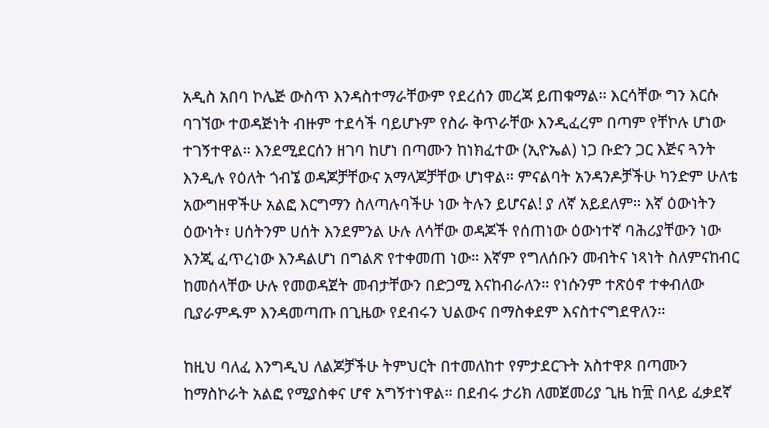አዲስ አበባ ኮሌጅ ውስጥ እንዳስተማራቸውም የደረሰን መረጃ ይጠቁማል። እርሳቸው ግን እርሱ ባገኘው ተወዳጅነት ብዙም ተደሳች ባይሆኑም የስራ ቅጥራቸው እንዲፈረም በጣም የቸኮሉ ሆነው ተገኝተዋል። እንደሚደርሰን ዘገባ ከሆነ በጣሙን ከነክፈተው (ኢዮኤል) ነጋ ቡድን ጋር እጅና ጓንት እንዲሉ የዕለት ጎብኜ ወዳጆቻቸውና አማላጆቻቸው ሆነዋል። ምናልባት አንዳንዶቻችሁ ካንድም ሁለቴ አውግዘዋችሁ አልፎ እርግማን ስለጣሉባችሁ ነው ትሉን ይሆናል! ያ ለኛ አይደለም። እኛ ዕውነትን ዕውነት፣ ሀሰትንም ሀሰት እንደምንል ሁሉ ለሳቸው ወዳጆች የሰጠነው ዕውነተኛ ባሕሪያቸውን ነው እንጂ ፈጥረነው እንዳልሆነ በግልጽ የተቀመጠ ነው። እኛም የግለሰቡን መብትና ነጻነት ስለምናከብር ከመሰላቸው ሁሉ የመወዳጀት መብታቸውን በድጋሚ እናከብራለን። የነሱንም ተጽዕኖ ተቀብለው ቢያራምዱም እንዳመጣጡ በጊዜው የደብሩን ህልውና በማስቀደም እናስተናግደዋለን።

ከዚህ ባለፈ እንግዲህ ለልጆቻችሁ ትምህርት በተመለከተ የምታደርጉት አስተዋጾ በጣሙን ከማስኮራት አልፎ የሚያስቀና ሆኖ አግኝተነዋል። በደብሩ ታሪክ ለመጀመሪያ ጊዜ ከ፹ በላይ ፈቃደኛ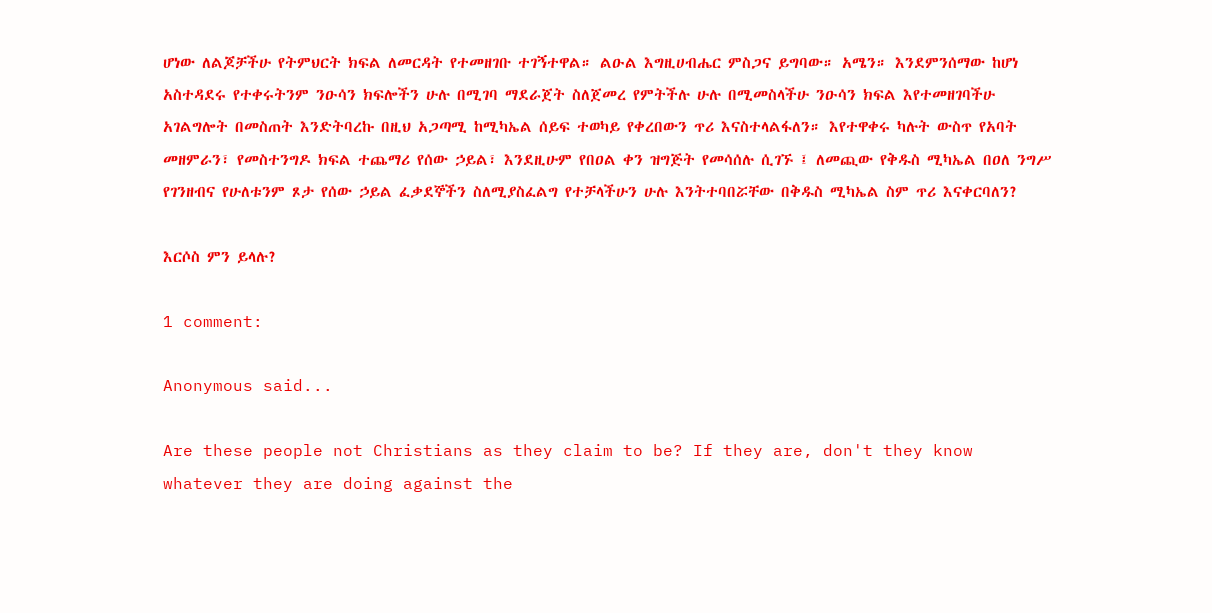ሆነው ለልጆቻችሁ የትምህርት ክፍል ለመርዳት የተመዘገቡ ተገኝተዋል። ልዑል እግዚሀብሔር ምስጋና ይግባው። አሜን። እንደምንሰማው ከሆነ አስተዳደሩ የተቀሩትንም ንዑሳን ክፍሎችን ሁሉ በሚገባ ማደራጀት ስለጀመረ የምትችሉ ሁሉ በሚመስላችሁ ንዑሳን ክፍል እየተመዘገባችሁ አገልግሎት በመስጠት እንድትባረኩ በዚህ አጋጣሚ ከሚካኤል ሰይፍ ተወካይ የቀረበውን ጥሪ እናስተላልፋለን። እየተዋቀሩ ካሉት ውስጥ የአባት መዘምራን፣ የመስተንግዶ ክፍል ተጨማሪ የሰው ኃይል፣ እንደዚሁም የበዐል ቀን ዝግጅት የመሳሰሉ ሲገኙ ፤ ለመጪው የቅዱስ ሚካኤል በዐለ ንግሥ የገንዘብና የሁለቱንም ጾታ የሰው ኃይል ፈቃደኞችን ስለሚያስፈልግ የተቻላችሁን ሁሉ እንትተባበሯቸው በቅዱስ ሚካኤል ስም ጥሪ እናቀርባለን?

እርሶስ ምን ይላሉ?

1 comment:

Anonymous said...

Are these people not Christians as they claim to be? If they are, don't they know whatever they are doing against the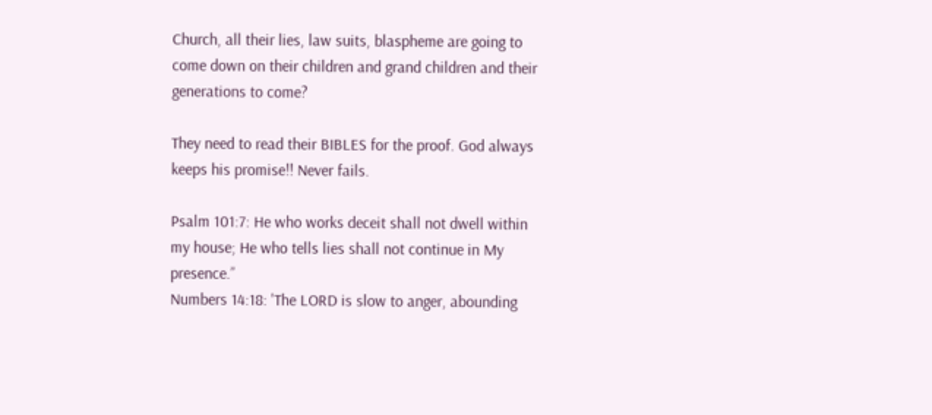Church, all their lies, law suits, blaspheme are going to come down on their children and grand children and their generations to come?

They need to read their BIBLES for the proof. God always keeps his promise!! Never fails.

Psalm 101:7: He who works deceit shall not dwell within my house; He who tells lies shall not continue in My presence.”
Numbers 14:18: 'The LORD is slow to anger, abounding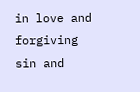in love and forgiving sin and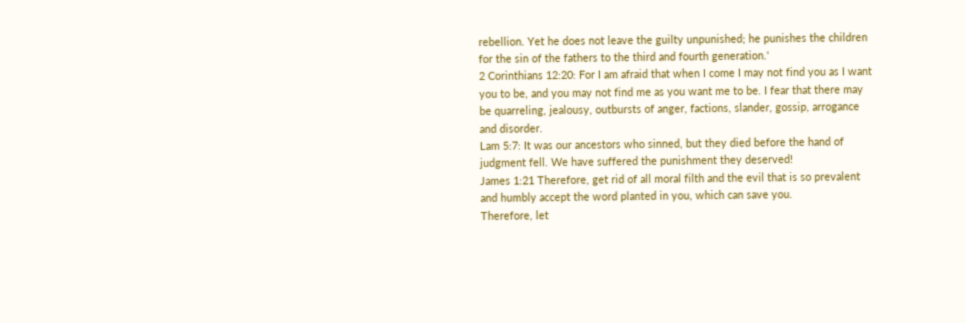rebellion. Yet he does not leave the guilty unpunished; he punishes the children for the sin of the fathers to the third and fourth generation.'
2 Corinthians 12:20: For I am afraid that when I come I may not find you as I want you to be, and you may not find me as you want me to be. I fear that there may be quarreling, jealousy, outbursts of anger, factions, slander, gossip, arrogance and disorder.
Lam 5:7: It was our ancestors who sinned, but they died before the hand of judgment fell. We have suffered the punishment they deserved!
James 1:21 Therefore, get rid of all moral filth and the evil that is so prevalent and humbly accept the word planted in you, which can save you.
Therefore, let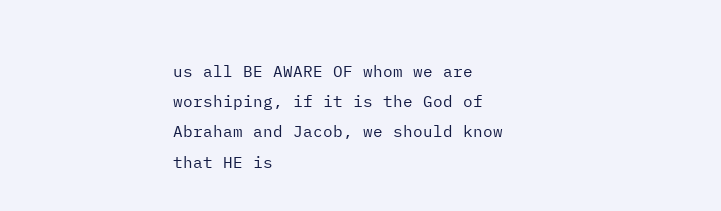us all BE AWARE OF whom we are worshiping, if it is the God of Abraham and Jacob, we should know that HE is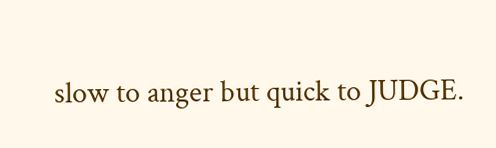slow to anger but quick to JUDGE.